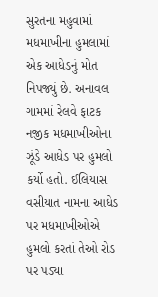સુરતના મહુવામાં મધમાખીના હુમલામાં એક આધેડનું મોત નિપજ્યું છે. અનાવલ ગામમાં રેલવે ફાટક નજીક મધમાખીઓના ઝૂંડે આધેડ પર હુમલો કર્યો હતો. ઈલિયાસ વસીયાત નામના આધેડ પર મધમાખીઓએ હુમલો કરતાં તેઓ રોડ પર પડ્યા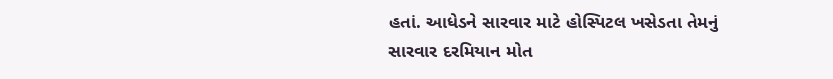હતાં. આધેડને સારવાર માટે હોસ્પિટલ ખસેડતા તેમનું સારવાર દરમિયાન મોત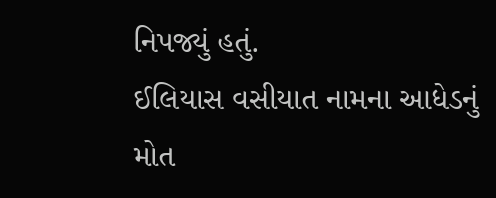નિપજ્યું હતું.
ઈલિયાસ વસીયાત નામના આધેડનું મોત